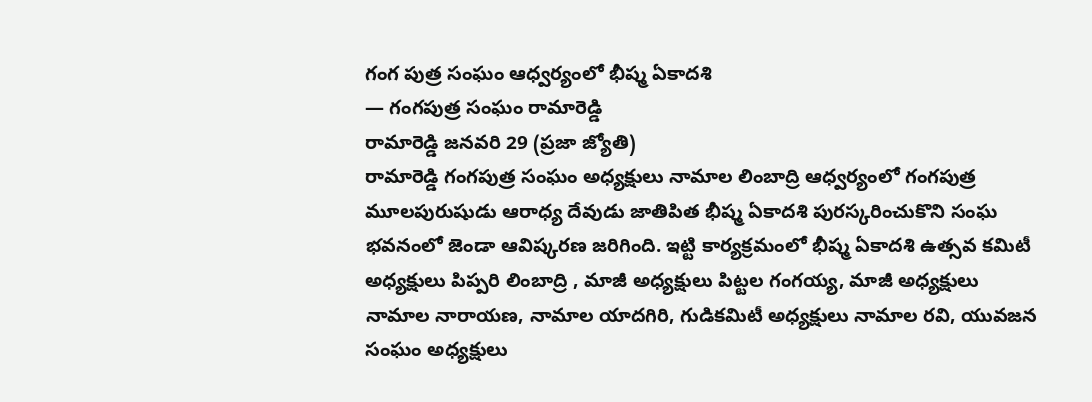గంగ పుత్ర సంఘం ఆధ్వర్యంలో భీష్మ ఏకాదశి
— గంగపుత్ర సంఘం రామారెడ్డి
రామారెడ్డి జనవరి 29 (ప్రజా జ్యోతి)
రామారెడ్డి గంగపుత్ర సంఘం అధ్యక్షులు నామాల లింబాద్రి ఆధ్వర్యంలో గంగపుత్ర మూలపురుషుడు ఆరాధ్య దేవుడు జాతిపిత భీష్మ ఏకాదశి పురస్కరించుకొని సంఘ భవనంలో జెండా ఆవిష్కరణ జరిగింది. ఇట్టి కార్యక్రమంలో భీష్మ ఏకాదశి ఉత్సవ కమిటీ అధ్యక్షులు పిప్పరి లింబాద్రి , మాజీ అధ్యక్షులు పిట్టల గంగయ్య, మాజీ అధ్యక్షులు నామాల నారాయణ, నామాల యాదగిరి, గుడికమిటీ అధ్యక్షులు నామాల రవి, యువజన సంఘం అధ్యక్షులు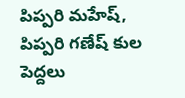పిప్పరి మహేష్, పిప్పరి గణేష్ కుల పెద్దలు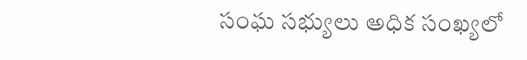సంఘ సభ్యులు అధిక సంఖ్యలో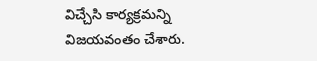విచ్చేసి కార్యక్రమన్ని విజయవంతం చేశారు.